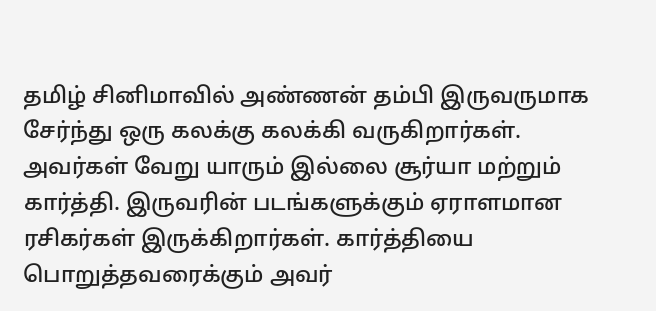தமிழ் சினிமாவில் அண்ணன் தம்பி இருவருமாக சேர்ந்து ஒரு கலக்கு கலக்கி வருகிறார்கள். அவர்கள் வேறு யாரும் இல்லை சூர்யா மற்றும் கார்த்தி. இருவரின் படங்களுக்கும் ஏராளமான ரசிகர்கள் இருக்கிறார்கள். கார்த்தியை பொறுத்தவரைக்கும் அவர்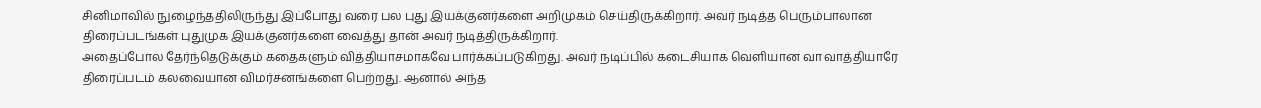சினிமாவில் நுழைந்ததிலிருந்து இப்போது வரை பல புது இயக்குனர்களை அறிமுகம் செய்திருக்கிறார். அவர் நடித்த பெரும்பாலான திரைப்படங்கள் புதுமுக இயக்குனர்களை வைத்து தான் அவர் நடித்திருக்கிறார்.
அதைப்போல தேர்ந்தெடுக்கும் கதைகளும் வித்தியாசமாகவே பார்க்கப்படுகிறது. அவர் நடிப்பில் கடைசியாக வெளியான வா வாத்தியாரே திரைப்படம் கலவையான விமர்சனங்களை பெற்றது. ஆனால் அந்த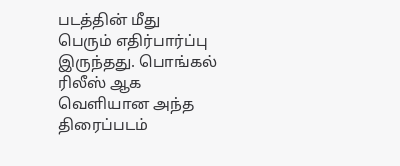படத்தின் மீது பெரும் எதிர்பார்ப்பு இருந்தது. பொங்கல் ரிலீஸ் ஆக வெளியான அந்த திரைப்படம்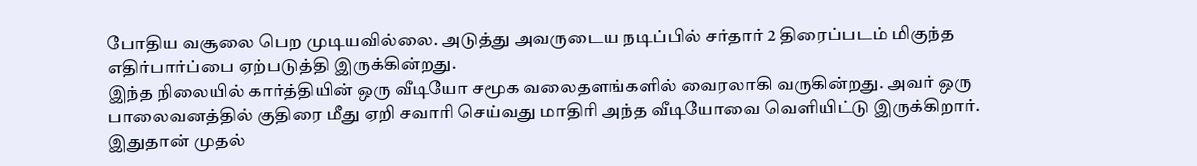போதிய வசூலை பெற முடியவில்லை. அடுத்து அவருடைய நடிப்பில் சர்தார் 2 திரைப்படம் மிகுந்த எதிர்பார்ப்பை ஏற்படுத்தி இருக்கின்றது.
இந்த நிலையில் கார்த்தியின் ஒரு வீடியோ சமூக வலைதளங்களில் வைரலாகி வருகின்றது. அவர் ஒரு பாலைவனத்தில் குதிரை மீது ஏறி சவாரி செய்வது மாதிரி அந்த வீடியோவை வெளியிட்டு இருக்கிறார். இதுதான் முதல்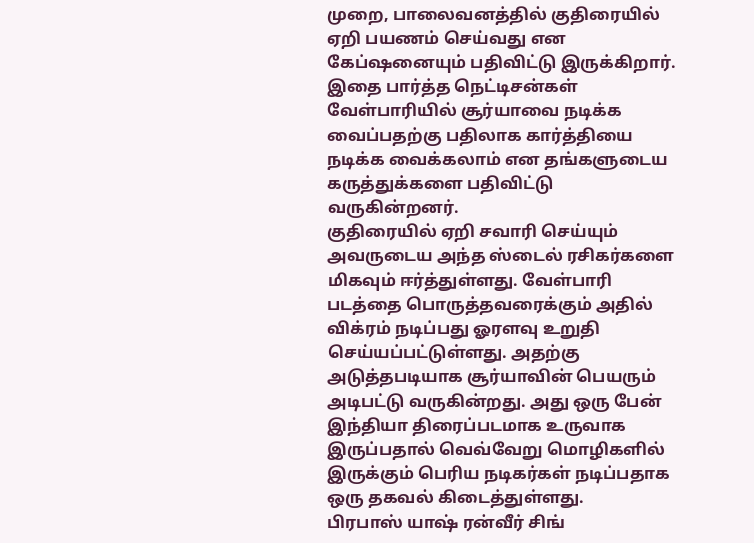முறை, பாலைவனத்தில் குதிரையில் ஏறி பயணம் செய்வது என கேப்ஷனையும் பதிவிட்டு இருக்கிறார். இதை பார்த்த நெட்டிசன்கள் வேள்பாரியில் சூர்யாவை நடிக்க வைப்பதற்கு பதிலாக கார்த்தியை நடிக்க வைக்கலாம் என தங்களுடைய கருத்துக்களை பதிவிட்டு வருகின்றனர்.
குதிரையில் ஏறி சவாரி செய்யும் அவருடைய அந்த ஸ்டைல் ரசிகர்களை மிகவும் ஈர்த்துள்ளது. வேள்பாரி படத்தை பொருத்தவரைக்கும் அதில் விக்ரம் நடிப்பது ஓரளவு உறுதி செய்யப்பட்டுள்ளது. அதற்கு அடுத்தபடியாக சூர்யாவின் பெயரும் அடிபட்டு வருகின்றது. அது ஒரு பேன் இந்தியா திரைப்படமாக உருவாக இருப்பதால் வெவ்வேறு மொழிகளில் இருக்கும் பெரிய நடிகர்கள் நடிப்பதாக ஒரு தகவல் கிடைத்துள்ளது.
பிரபாஸ் யாஷ் ரன்வீர் சிங்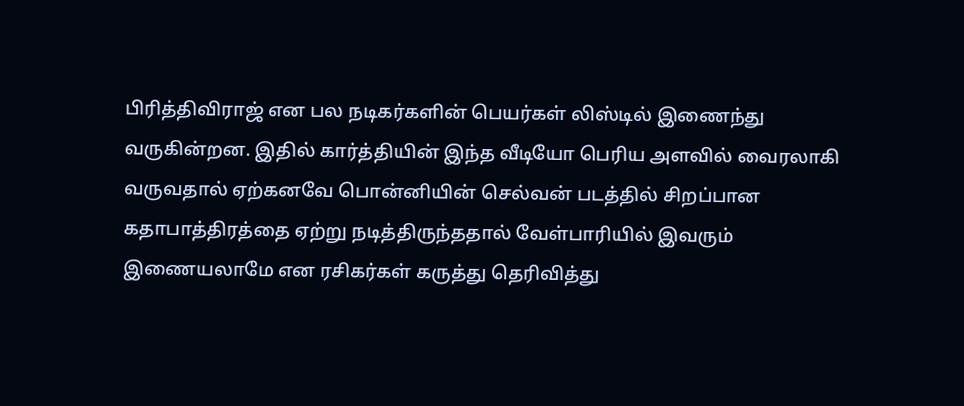பிரித்திவிராஜ் என பல நடிகர்களின் பெயர்கள் லிஸ்டில் இணைந்து வருகின்றன. இதில் கார்த்தியின் இந்த வீடியோ பெரிய அளவில் வைரலாகி வருவதால் ஏற்கனவே பொன்னியின் செல்வன் படத்தில் சிறப்பான கதாபாத்திரத்தை ஏற்று நடித்திருந்ததால் வேள்பாரியில் இவரும் இணையலாமே என ரசிகர்கள் கருத்து தெரிவித்து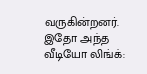வருகின்றனர்.
இதோ அந்த வீடியோ லிங்க்: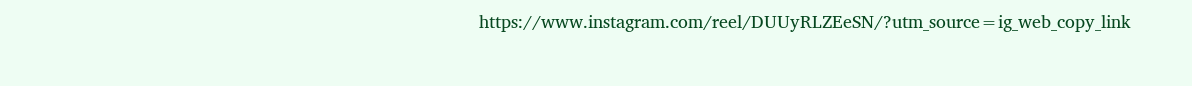https://www.instagram.com/reel/DUUyRLZEeSN/?utm_source=ig_web_copy_link